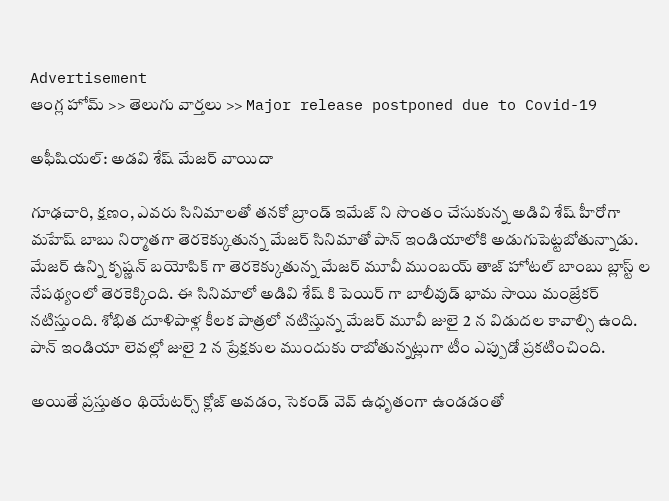Advertisement
ఆంగ్ల హోమ్ >> తెలుగు వార్తలు >> Major release postponed due to Covid-19

అఫీషియల్: అడవి శేష్ మేజర్ వాయిదా

గూఢచారి, క్షణం, ఎవరు సినిమాలతో తనకో బ్రాండ్ ఇమేజ్ ని సొంతం చేసుకున్న అడివి శేష్ హీరోగా మహేష్ బాబు నిర్మాతగా తెరకెక్కుతున్న మేజర్ సినిమాతో పాన్ ఇండియాలోకి అడుగుపెట్టబోతున్నాడు. మేజర్ ఉన్ని కృష్ణన్ బయోపిక్ గా తెరకెక్కుతున్న మేజర్ మూవీ ముంబయ్ తాజ్ హోటల్ బాంబు బ్లాస్ట్ ల నేపథ్యంలో తెరకెక్కింది. ఈ సినిమాలో అడివి శేష్ కి పెయిర్ గా బాలీవుడ్ భామ సాయి మంజ్రేకర్ నటిస్తుంది. శోభిత దూళిపాళ్ల కీలక పాత్రలో నటిస్తున్న మేజర్ మూవీ జులై 2 న విడుదల కావాల్సి ఉంది. పాన్ ఇండియా లెవల్లో జులై 2 న ప్రేక్షకుల ముందుకు రాబోతున్నట్లుగా టీం ఎప్పుడో ప్రకటించింది.

అయితే ప్రస్తుతం థియేటర్స్ క్లోజ్ అవడం, సెకండ్ వెవ్ ఉధృతంగా ఉండడంతో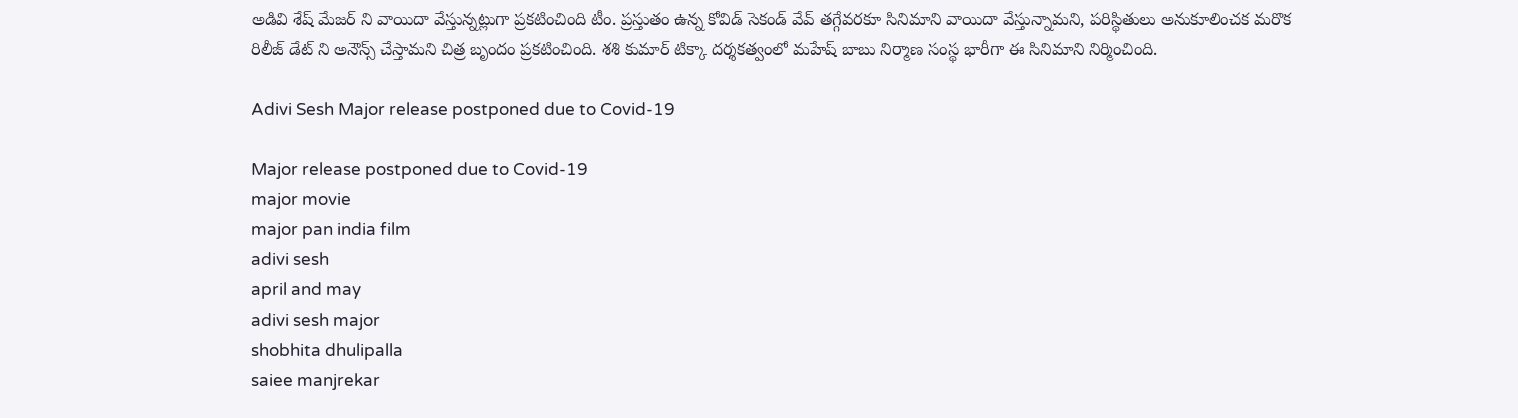అడివి శేష్ మేజర్ ని వాయిదా వేస్తున్నట్లుగా ప్రకటించింది టీం. ప్రస్తుతం ఉన్న కోవిడ్ సెకండ్ వేవ్ తగ్గేవరకూ సినిమాని వాయిదా వేస్తున్నామని, పరిస్థితులు అనుకూలించక మరొక రిలీజ్ డేట్ ని అనౌన్స్ చేస్తామని చిత్ర బృందం ప్రకటించింది. శశి కుమార్ టిక్కా దర్శకత్వంలో మహేష్ బాబు నిర్మాణ సంస్థ భారీగా ఈ సినిమాని నిర్మించింది.

Adivi Sesh Major release postponed due to Covid-19

Major release postponed due to Covid-19
major movie
major pan india film
adivi sesh
april and may
adivi sesh major
shobhita dhulipalla
saiee manjrekar